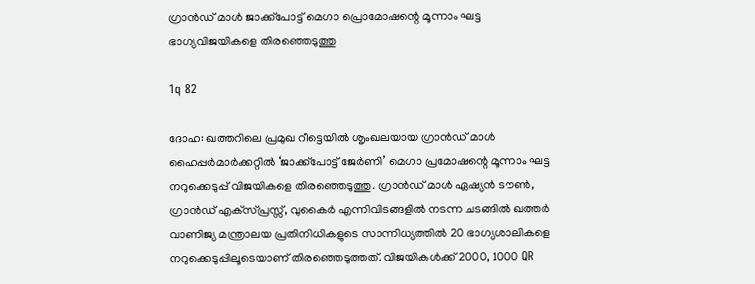ഗ്രാന്‍ഡ് മാള്‍ ജാക്ക്‌പോട്ട് മെഗാ പ്രൊമോഷന്റെ മൂന്നാം ഘട്ട ഭാഗ്യവിജയികളെ തിരഞ്ഞെടുത്തു

1q 82

ദോഹ: ഖത്തറിലെ പ്രമുഖ റീട്ടെയില്‍ ശൃംഖലയായ ഗ്രാന്‍ഡ് മാള്‍ ഹൈപ്പര്‍മാര്‍ക്കറ്റില്‍ ‘ജാക്ക്പോട്ട് ജേര്‍ണി’ മെഗാ പ്രമോഷന്റെ മൂന്നാം ഘട്ട നറുക്കെടുപ്പ് വിജയികളെ തിരഞ്ഞെടുത്തു. ഗ്രാന്‍ഡ് മാള്‍ ഏഷ്യന്‍ ടൗണ്‍, ഗ്രാന്‍ഡ് എക്‌സ്പ്രസ്സ്, വുകൈര്‍ എന്നിവിടങ്ങളില്‍ നടന്ന ചടങ്ങില്‍ ഖത്തര്‍ വാണിജ്യ മന്ത്രാലയ പ്രതിനിധികളുടെ സാന്നിധ്യത്തില്‍ 20 ഭാഗ്യശാലികളെ നറുക്കെടുപ്പിലൂടെയാണ് തിരഞ്ഞെടുത്തത്. വിജയികള്‍ക്ക് 2000, 1000 QR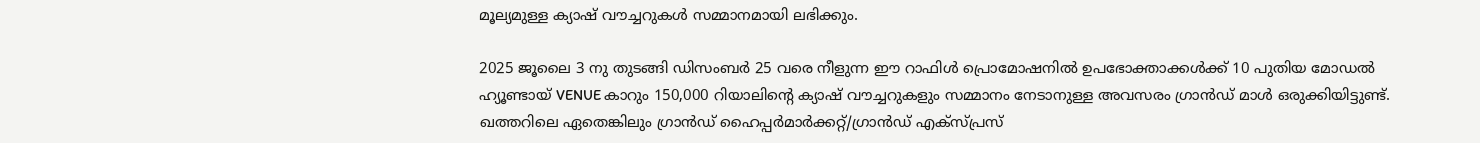മൂല്യമുള്ള ക്യാഷ് വൗച്ചറുകള്‍ സമ്മാനമായി ലഭിക്കും.

2025 ജൂലൈ 3 നു തുടങ്ങി ഡിസംബര്‍ 25 വരെ നീളുന്ന ഈ റാഫിള്‍ പ്രൊമോഷനില്‍ ഉപഭോക്താക്കള്‍ക്ക് 10 പുതിയ മോഡല്‍ ഹ്യൂണ്ടായ് VENUE കാറും 150,000 റിയാലിന്റെ ക്യാഷ് വൗച്ചറുകളും സമ്മാനം നേടാനുള്ള അവസരം ഗ്രാന്‍ഡ് മാള്‍ ഒരുക്കിയിട്ടുണ്ട്. ഖത്തറിലെ ഏതെങ്കിലും ഗ്രാന്‍ഡ് ഹൈപ്പര്‍മാര്‍ക്കറ്റ്/ഗ്രാന്‍ഡ് എക്‌സ്പ്രസ്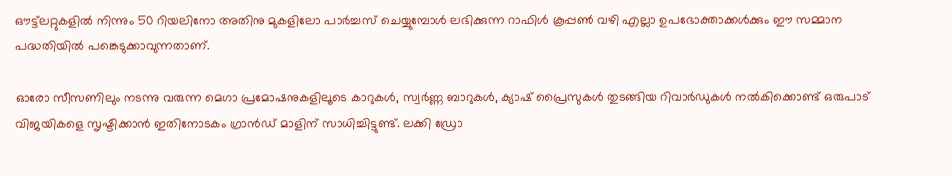ഔട്ട്‌ലറ്റുകളില്‍ നിന്നും 50 റിയലിനോ അതിനു മുകളിലോ പാര്‍ച്ചസ് ചെയ്യുമ്പോള്‍ ലഭിക്കുന്ന റാഫിള്‍ കൂപ്പണ്‍ വഴി എല്ലാ ഉപഭോക്താക്കള്‍ക്കും ഈ സമ്മാന പദ്ധതിയില്‍ പങ്കെടുക്കാവുന്നതാണ്.

ഓരോ സീസണിലും നടന്നു വരുന്ന മെഗാ പ്രമോഷനുകളിലൂടെ കാറുകള്‍, സ്വര്‍ണ്ണ ബാറുകള്‍, ക്യാഷ് പ്രൈസുകള്‍ തുടങ്ങിയ റിവാര്‍ഡുകള്‍ നല്‍കിക്കൊണ്ട് ഒരുപാട് വിജയികളെ സൃഷ്ടിക്കാന്‍ ഇതിനോടകം ഗ്രാന്‍ഡ് മാളിന് സാധിച്ചിട്ടുണ്ട്. ലക്കി ഡ്രോ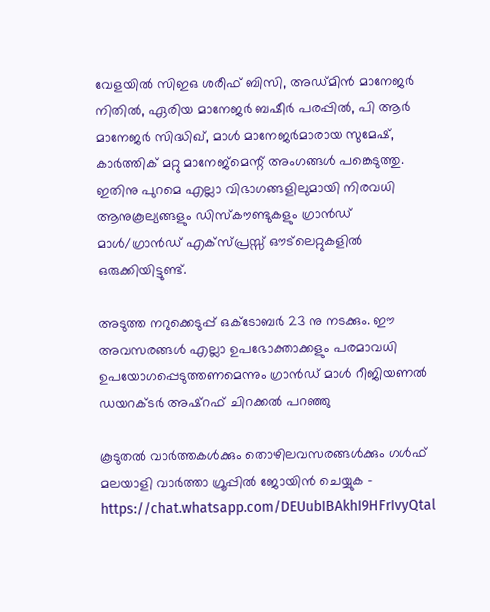വേളയില്‍ സിഇഒ ശരീഫ് ബിസി, അഡ്മിന്‍ മാനേജര്‍ നിതില്‍, ഏരിയ മാനേജര്‍ ബഷീര്‍ പരപ്പില്‍, പി ആര്‍ മാനേജര്‍ സിദ്ധിഖ്, മാള്‍ മാനേജര്‍മാരായ സുമേഷ്, കാര്‍ത്തിക് മറ്റു മാനേജ്‌മെന്റ് അംഗങ്ങള്‍ പങ്കെടുത്തു. ഇതിനു പുറമെ എല്ലാ വിഭാഗങ്ങളിലുമായി നിരവധി ആനുകൂല്യങ്ങളും ഡിസ്‌കൗണ്ടുകളും ഗ്രാന്‍ഡ് മാള്‍/ഗ്രാന്‍ഡ് എക്‌സ്പ്രസ്സ് ഔട്‌ലെറ്റുകളില്‍ ഒരുക്കിയിട്ടുണ്ട്.

അടുത്ത നറുക്കെടുപ്പ് ഒക്ടോബര്‍ 23 നു നടക്കും. ഈ അവസരങ്ങള്‍ എല്ലാ ഉപഭോക്താക്കളും പരമാവധി ഉപയോഗപ്പെടുത്തണമെന്നും ഗ്രാന്‍ഡ് മാള്‍ റീജിയണല്‍ ഡയറക്ടര്‍ അഷ്റഫ് ചിറക്കല്‍ പറഞ്ഞു

കൂടുതല്‍ വാര്‍ത്തകള്‍ക്കും തൊഴിലവസരങ്ങള്‍ക്കും ഗള്‍ഫ് മലയാളി വാര്‍ത്താ ഗ്രൂപ്പില്‍ ജോയിന്‍ ചെയ്യുക – https://chat.whatsapp.com/DEUubIBAkhI9HFrIvyQtal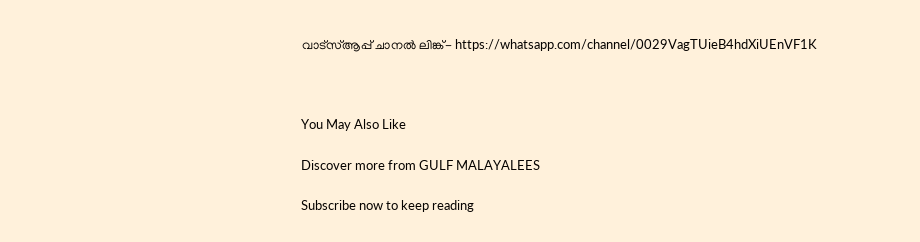വാട്‌സ്ആപ്പ് ചാനല്‍ ലിങ്ക്- https://whatsapp.com/channel/0029VagTUieB4hdXiUEnVF1K



You May Also Like

Discover more from GULF MALAYALEES

Subscribe now to keep reading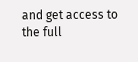and get access to the full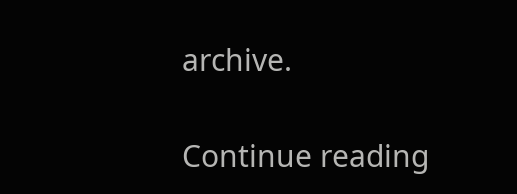archive.

Continue reading